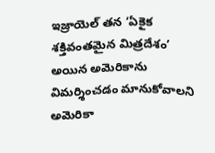ఇజ్రాయెల్ తన ‘ఏకైక శక్తివంతమైన మిత్రదేశం’ అయిన అమెరికాను విమర్శించడం మానుకోవాలని అమెరికా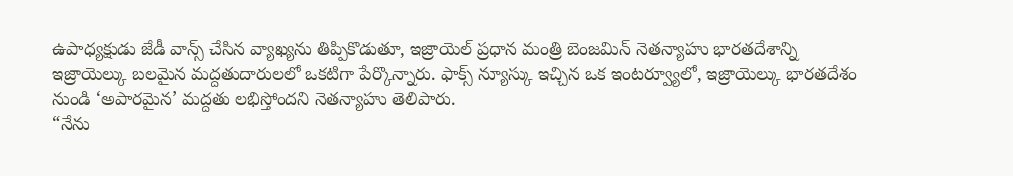ఉపాధ్యక్షుడు జేడీ వాన్స్ చేసిన వ్యాఖ్యను తిప్పికొడుతూ, ఇజ్రాయెల్ ప్రధాన మంత్రి బెంజమిన్ నెతన్యాహు భారతదేశాన్ని ఇజ్రాయెల్కు బలమైన మద్దతుదారులలో ఒకటిగా పేర్కొన్నారు. ఫాక్స్ న్యూస్కు ఇచ్చిన ఒక ఇంటర్వ్యూలో, ఇజ్రాయెల్కు భారతదేశం నుండి ‘అపారమైన’ మద్దతు లభిస్తోందని నెతన్యాహు తెలిపారు.
“నేను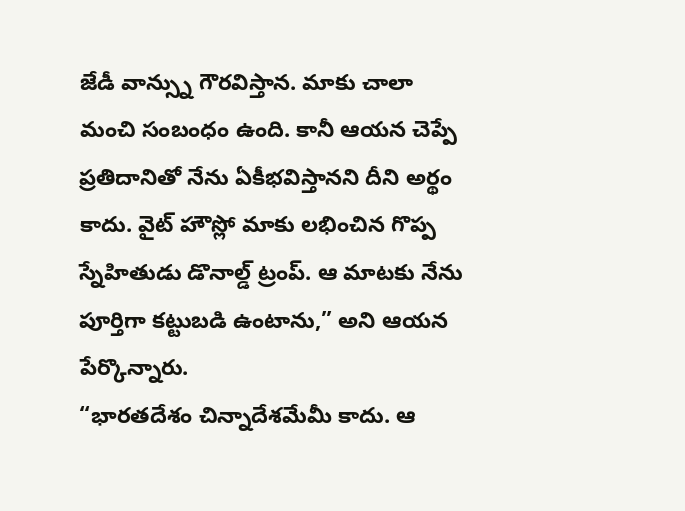జేడీ వాన్స్ను గౌరవిస్తాన. మాకు చాలా మంచి సంబంధం ఉంది. కానీ ఆయన చెప్పే ప్రతిదానితో నేను ఏకీభవిస్తానని దీని అర్థం కాదు. వైట్ హౌస్లో మాకు లభించిన గొప్ప స్నేహితుడు డొనాల్డ్ ట్రంప్. ఆ మాటకు నేను పూర్తిగా కట్టుబడి ఉంటాను,” అని ఆయన పేర్కొన్నారు.
“భారతదేశం చిన్నాదేశమేమీ కాదు. ఆ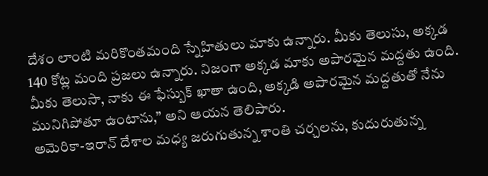దేశం లాంటి మరికొంతమంది స్నేహితులు మాకు ఉన్నారు. మీకు తెలుసు, అక్కడ 140 కోట్ల మంది ప్రజలు ఉన్నారు. నిజంగా అక్కడ మాకు అపారమైన మద్దతు ఉంది. మీకు తెలుసా, నాకు ఈ ఫేస్బుక్ ఖాతా ఉంది, అక్కడి అపారమైన మద్దతుతో నేను మునిగిపోతూ ఉంటాను,” అని ఆయన తెలిపారు.
అమెరికా-ఇరాన్ దేశాల మధ్య జరుగుతున్న శాంతి చర్చలను, కుదురుతున్న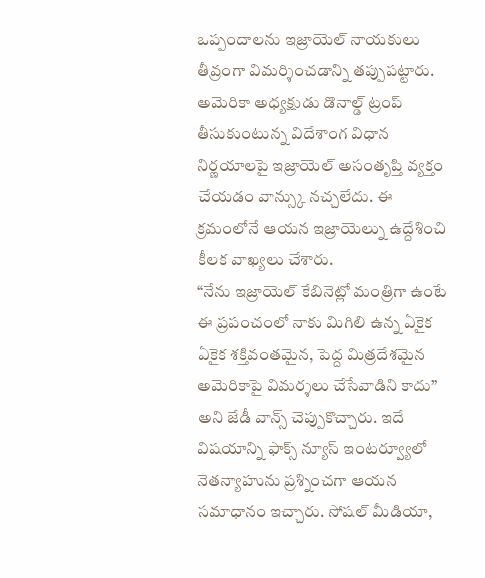ఒప్పందాలను ఇజ్రాయెల్ నాయకులు తీవ్రంగా విమర్శించడాన్ని తప్పుపట్టారు. అమెరికా అధ్యక్షుడు డొనాల్డ్ ట్రంప్ తీసుకుంటున్న విదేశాంగ విధాన నిర్ణయాలపై ఇజ్రాయెల్ అసంతృప్తి వ్యక్తం చేయడం వాన్స్కు నచ్చలేదు. ఈ క్రమంలోనే ఆయన ఇజ్రాయెల్ను ఉద్దేశించి కీలక వాఖ్యలు చేశారు.
“నేను ఇజ్రాయెల్ కేబినెట్లో మంత్రిగా ఉంటే ఈ ప్రపంచంలో నాకు మిగిలి ఉన్న ఏకైక ఏకైక శక్తివంతమైన, పెద్ద మిత్రదేశమైన అమెరికాపై విమర్శలు చేసేవాడిని కాదు” అని జేడీ వాన్స్ చెప్పుకొచ్చారు. ఇదే విషయాన్ని ఫాక్స్ న్యూస్ ఇంటర్వ్యూలో నెతన్యాహును ప్రశ్నించగా ఆయన సమాధానం ఇచ్చారు. సోషల్ మీడియా,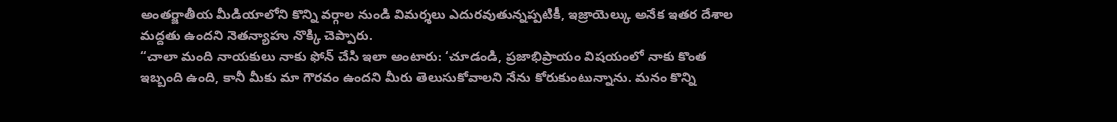అంతర్జాతీయ మీడియాలోని కొన్ని వర్గాల నుండి విమర్శలు ఎదురవుతున్నప్పటికీ, ఇజ్రాయెల్కు అనేక ఇతర దేశాల మద్దతు ఉందని నెతన్యాహు నొక్కి చెప్పారు.
“చాలా మంది నాయకులు నాకు ఫోన్ చేసి ఇలా అంటారు: ‘చూడండి, ప్రజాభిప్రాయం విషయంలో నాకు కొంత ఇబ్బంది ఉంది, కానీ మీకు మా గౌరవం ఉందని మీరు తెలుసుకోవాలని నేను కోరుకుంటున్నాను. మనం కొన్ని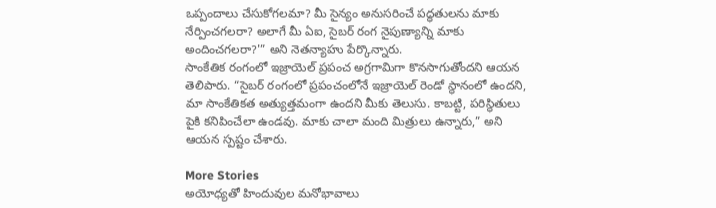ఒప్పందాలు చేసుకోగలమా? మీ సైన్యం అనుసరించే పద్ధతులను మాకు నేర్పించగలరా? అలాగే మీ ఏఐ, సైబర్ రంగ నైపుణ్యాన్ని మాకు అందించగలరా?'” అని నెతన్యాహు పేర్కొన్నారు.
సాంకేతిక రంగంలో ఇజ్రాయెల్ ప్రపంచ అగ్రగామిగా కొనసాగుతోందని ఆయన తెలిపారు. “సైబర్ రంగంలో ప్రపంచంలోనే ఇజ్రాయెల్ రెండో స్థానంలో ఉందని, మా సాంకేతికత అత్యుత్తమంగా ఉందని మీకు తెలుసు. కాబట్టి, పరిస్థితులు పైకి కనిపించేలా ఉండవు. మాకు చాలా మంది మిత్రులు ఉన్నారు,” అని ఆయన స్పష్టం చేశారు.

More Stories
అయోధ్యతో హిందువుల మనోభావాలు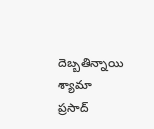దెబ్బతిన్నాయి
శ్యామా ప్రసాద్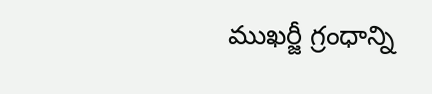ముఖర్జీ గ్రంధాన్ని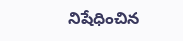నిషేధించిన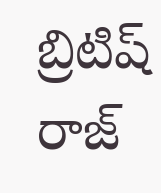బ్రిటిష్ రాజ్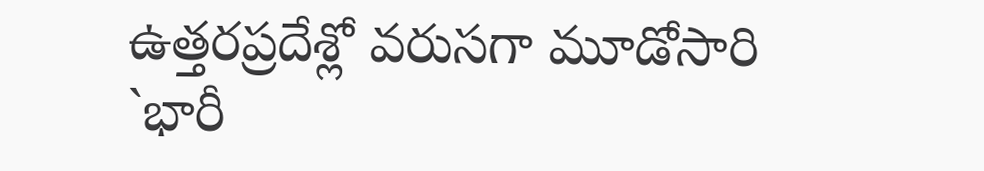ఉత్తరప్రదేశ్లో వరుసగా మూడోసారి `భారీ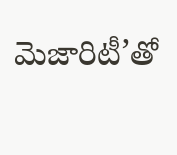మెజారిటీ’తో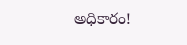అధికారం!